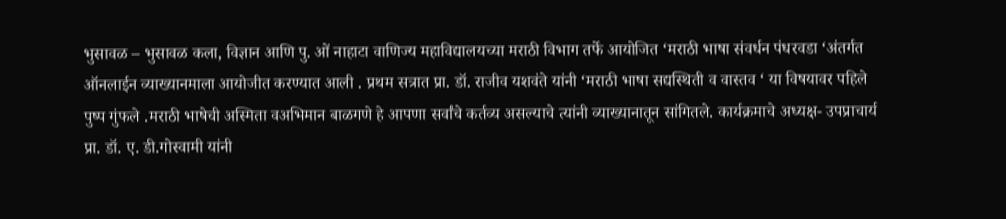भुसावळ – भुसावळ कला, विज्ञान आणि पु. ओं नाहाटा वाणिज्य महाविद्यालयच्या मराठी विभाग तर्फे आयोजित ‘मराठी भाषा संवर्धन पंधरवडा ‘अंतर्गत ऑनलाईन व्याख्यानमाला आयोजीत करण्यात आली . प्रथम सत्रात प्रा. डॉ. राजीव यशवंते यांनी ‘मराठी भाषा सद्यस्थिती व वास्तव ‘ या विषयावर पहिले पुष्प गुंफले .मराठी भाषेची अस्मिता वअभिमान बाळगणे हे आपणा सर्वांचे कर्तव्य असल्याचे त्यांनी व्याख्यानातून सांगितले. कार्यक्रमाचे अध्यक्ष- उपप्राचार्य प्रा. डॉ. ए. डी.गोस्वामी यांनी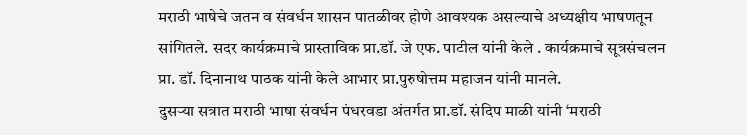मराठी भाषेचे जतन व संवर्धन शासन पातळीवर होणे आवश्यक असल्याचे अध्यक्षीय भाषणतून सांगितले. सदर कार्यक्रमाचे प्रास्ताविक प्रा.डॉ. जे एफ. पाटील यांनी केले . कार्यक्रमाचे सूत्रसंचलन प्रा. डॉ. दिनानाथ पाठक यांनी केले आभार प्रा.पुरुषोत्तम महाजन यांनी मानले.
दुसऱ्या सत्रात मराठी भाषा संवर्धन पंधरवडा अंतर्गत प्रा.डॉ. संदिप माळी यांनी ‘मराठी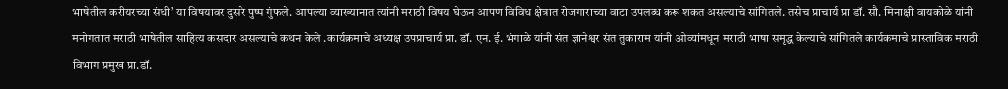भाषेतील करीयरच्या संधी’ या विषयावर दुसरे पुष्प गुंफले. आपल्या व्याख्यानात त्यांनी मराठी विषय घेऊन आपण विविध क्षेत्रात रोजगाराच्या वाटा उपलब्ध करू शकत असल्याचे सांगितले. तसेच प्राचार्य प्रा डॉ. सौ. मिनाक्षी वायकोळे यांनी मनोगतात मराठी भाषेतील साहित्य कसदार असल्याचे कथन केले .कार्यक्रमाचे अध्यक्ष उपप्राचार्य प्रा. डॉ. एन. ई. भंगाळे यांनी संत ज्ञानेश्वर संत तुकाराम यांनी ओव्यांमधून मराठी भाषा समृद्ध केल्याचे सांगितले कार्यकमाचे प्रास्ताविक मराठी विभाग प्रमुख प्रा.डॉ.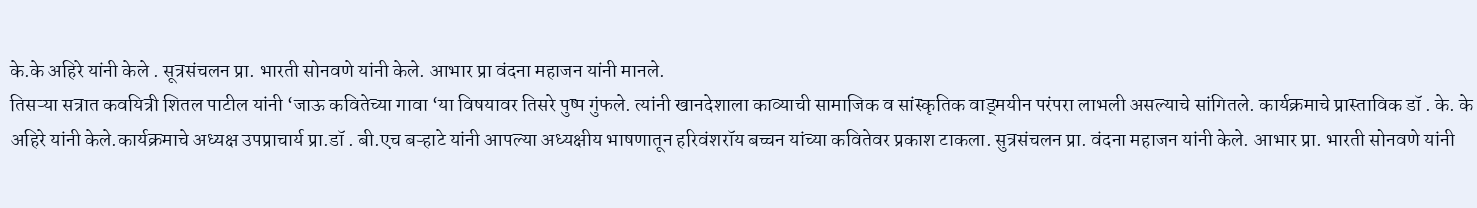के.के अहिरे यांनी केले . सूत्रसंचलन प्रा. भारती सोनवणे यांनी केले. आभार प्रा वंदना महाजन यांनी मानले.
तिसऱ्या सत्रात कवयित्री शितल पाटील यांनी ‘जाऊ कवितेच्या गावा ‘या विषयावर तिसरे पुष्प गुंफले. त्यांनी खानदेशाला काव्याची सामाजिक व सांस्कृतिक वाड्मयीन परंपरा लाभली असल्याचे सांगितले. कार्यक्रमाचे प्रास्ताविक डॉ . के. के अहिरे यांनी केले.कार्यक्रमाचे अध्यक्ष उपप्राचार्य प्रा.डॉ . बी.एच बऱ्हाटे यांनी आपल्या अध्यक्षीय भाषणातून हरिवंशरॉय बच्चन यांच्या कवितेवर प्रकाश टाकला. सुत्रसंचलन प्रा. वंदना महाजन यांनी केले. आभार प्रा. भारती सोनवणे यांनी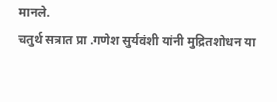मानले.
चतुर्थ सत्रात प्रा .गणेश सुर्यवंशी यांनी मुद्रितशोधन या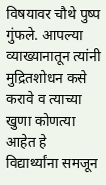विषयावर चौथे पुष्प गुंफले. आपल्या व्याख्यानातून त्यांनी मुद्रितशोधन कसे करावे व त्याच्या खुणा कोणत्या आहेत हे विद्यार्थ्यांना समजून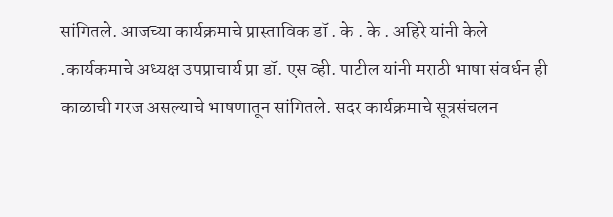सांगितले. आजच्या कार्यक्रमाचे प्रास्ताविक डॉ . के . के . अहिरे यांनी केले .कार्यकमाचे अध्यक्ष उपप्राचार्य प्रा डॉ. एस व्ही. पाटील यांनी मराठी भाषा संवर्धन ही काळाची गरज असल्याचे भाषणातून सांगितले. सदर कार्यक्रमाचे सूत्रसंचलन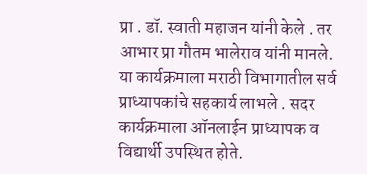प्रा . डॉ. स्वाती महाजन यांनी केले . तर आभार प्रा गौतम भालेराव यांनी मानले. या कार्यक्रमाला मराठी विभागातील सर्व प्राध्यापकांचे सहकार्य लाभले . सदर कार्यक्रमाला ऑनलाईन प्राध्यापक व विद्यार्थी उपस्थित होते.